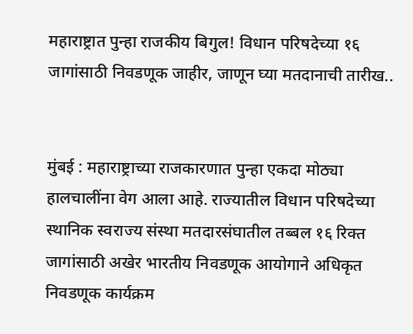महाराष्ट्रात पुन्हा राजकीय बिगुल! विधान परिषदेच्या १६ जागांसाठी निवडणूक जाहीर, जाणून घ्या मतदानाची तारीख..


मुंबई : महाराष्ट्राच्या राजकारणात पुन्हा एकदा मोठ्या हालचालींना वेग आला आहे. राज्यातील विधान परिषदेच्या स्थानिक स्वराज्य संस्था मतदारसंघातील तब्बल १६ रिक्त जागांसाठी अखेर भारतीय निवडणूक आयोगाने अधिकृत निवडणूक कार्यक्रम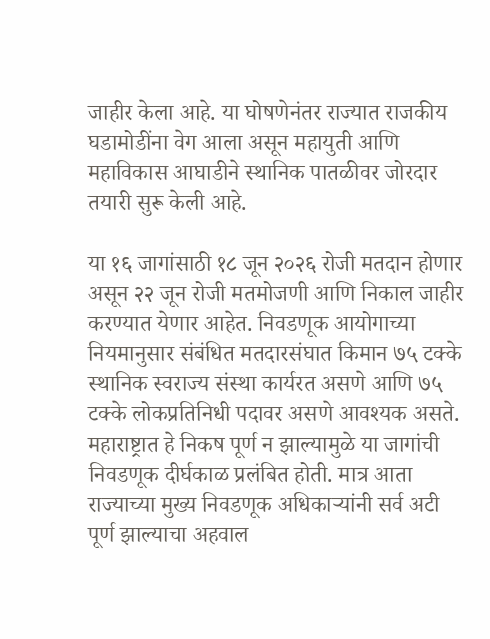जाहीर केला आहे. या घोषणेनंतर राज्यात राजकीय घडामोडींना वेग आला असून महायुती आणि महाविकास आघाडीने स्थानिक पातळीवर जोरदार तयारी सुरू केली आहे.

या १६ जागांसाठी १८ जून २०२६ रोजी मतदान होणार असून २२ जून रोजी मतमोजणी आणि निकाल जाहीर करण्यात येणार आहेत. निवडणूक आयोगाच्या नियमानुसार संबंधित मतदारसंघात किमान ७५ टक्के स्थानिक स्वराज्य संस्था कार्यरत असणे आणि ७५ टक्के लोकप्रतिनिधी पदावर असणे आवश्यक असते. महाराष्ट्रात हे निकष पूर्ण न झाल्यामुळे या जागांची निवडणूक दीर्घकाळ प्रलंबित होती. मात्र आता राज्याच्या मुख्य निवडणूक अधिकाऱ्यांनी सर्व अटी पूर्ण झाल्याचा अहवाल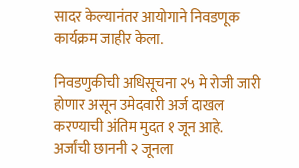सादर केल्यानंतर आयोगाने निवडणूक कार्यक्रम जाहीर केला.

निवडणुकीची अधिसूचना २५ मे रोजी जारी होणार असून उमेदवारी अर्ज दाखल करण्याची अंतिम मुदत १ जून आहे. अर्जांची छाननी २ जूनला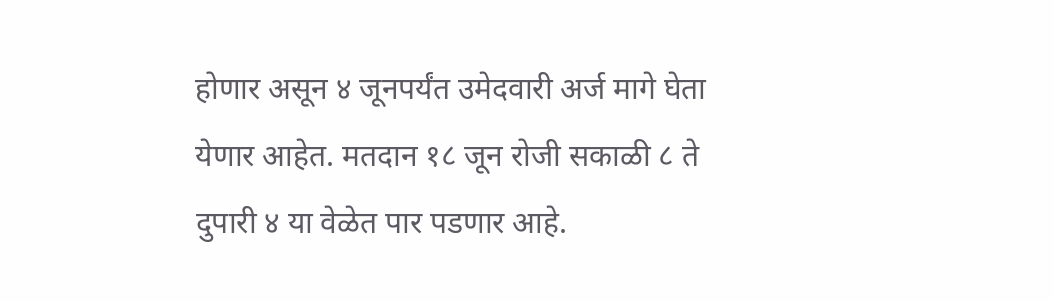होणार असून ४ जूनपर्यंत उमेदवारी अर्ज मागे घेता येणार आहेत. मतदान १८ जून रोजी सकाळी ८ ते दुपारी ४ या वेळेत पार पडणार आहे.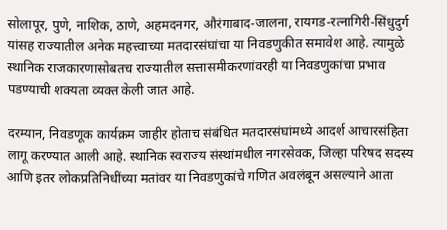सोलापूर, पुणे, नाशिक, ठाणे, अहमदनगर, औरंगाबाद-जालना, रायगड-रत्नागिरी-सिंधुदुर्ग यांसह राज्यातील अनेक महत्त्वाच्या मतदारसंघांचा या निवडणुकीत समावेश आहे. त्यामुळे स्थानिक राजकारणासोबतच राज्यातील सत्तासमीकरणांवरही या निवडणुकांचा प्रभाव पडण्याची शक्यता व्यक्त केली जात आहे.

दरम्यान, निवडणूक कार्यक्रम जाहीर होताच संबंधित मतदारसंघांमध्ये आदर्श आचारसंहिता लागू करण्यात आली आहे. स्थानिक स्वराज्य संस्थांमधील नगरसेवक, जिल्हा परिषद सदस्य आणि इतर लोकप्रतिनिधींच्या मतांवर या निवडणुकांचे गणित अवलंबून असल्याने आता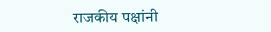राजकीय पक्षांनी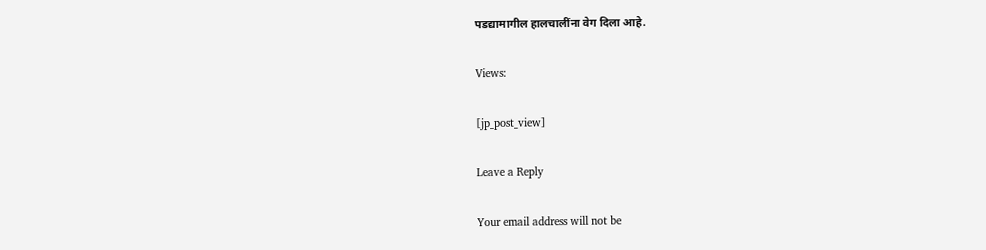पडद्यामागील हालचालींना वेग दिला आहे.

Views:

[jp_post_view]

Leave a Reply

Your email address will not be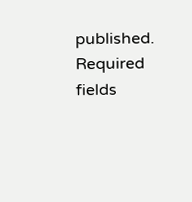published. Required fields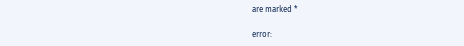are marked *

error: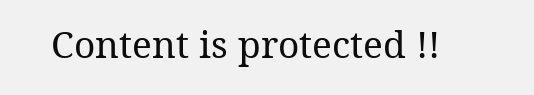Content is protected !!